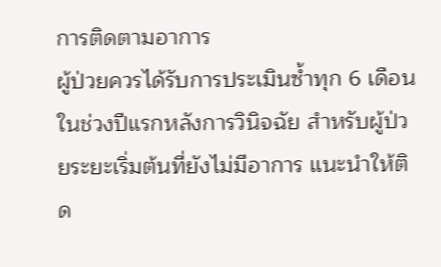การติดตามอาการ
ผู้ป่วยควรได้รับการประเมินซ้ำทุก 6 เดือนในช่วงปีแรกหลังการวินิจฉัย สำหรับผู้ป่วยระยะเริ่มต้นที่ยังไม่มีอาการ แนะนำให้ติด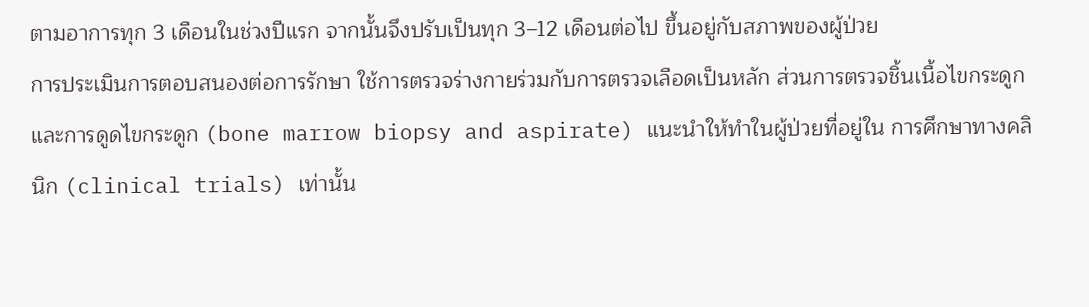ตามอาการทุก 3 เดือนในช่วงปีแรก จากนั้นจึงปรับเป็นทุก 3–12 เดือนต่อไป ขึ้นอยู่กับสภาพของผู้ป่วย
การประเมินการตอบสนองต่อการรักษา ใช้การตรวจร่างกายร่วมกับการตรวจเลือดเป็นหลัก ส่วนการตรวจชิ้นเนื้อไขกระดูกและการดูดไขกระดูก (bone marrow biopsy and aspirate) แนะนำให้ทำในผู้ป่วยที่อยู่ใน การศึกษาทางคลินิก (clinical trials) เท่านั้น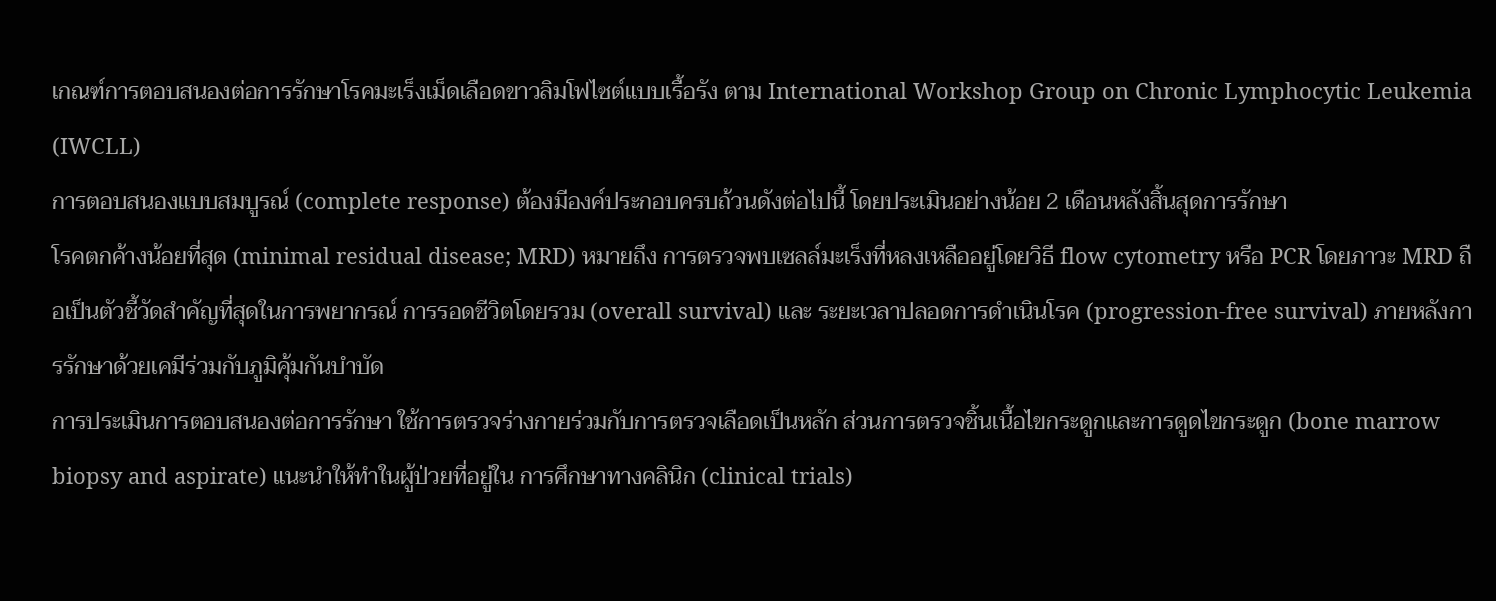เกณฑ์การตอบสนองต่อการรักษาโรคมะเร็งเม็ดเลือดขาวลิมโฟไซต์แบบเรื้อรัง ตาม International Workshop Group on Chronic Lymphocytic Leukemia (IWCLL)
การตอบสนองแบบสมบูรณ์ (complete response) ต้องมีองค์ประกอบครบถ้วนดังต่อไปนี้ โดยประเมินอย่างน้อย 2 เดือนหลังสิ้นสุดการรักษา
โรคตกค้างน้อยที่สุด (minimal residual disease; MRD) หมายถึง การตรวจพบเซลล์มะเร็งที่หลงเหลืออยู่โดยวิธี flow cytometry หรือ PCR โดยภาวะ MRD ถือเป็นตัวชี้วัดสำคัญที่สุดในการพยากรณ์ การรอดชีวิตโดยรวม (overall survival) และ ระยะเวลาปลอดการดำเนินโรค (progression-free survival) ภายหลังการรักษาด้วยเคมีร่วมกับภูมิคุ้มกันบำบัด
การประเมินการตอบสนองต่อการรักษา ใช้การตรวจร่างกายร่วมกับการตรวจเลือดเป็นหลัก ส่วนการตรวจชิ้นเนื้อไขกระดูกและการดูดไขกระดูก (bone marrow biopsy and aspirate) แนะนำให้ทำในผู้ป่วยที่อยู่ใน การศึกษาทางคลินิก (clinical trials)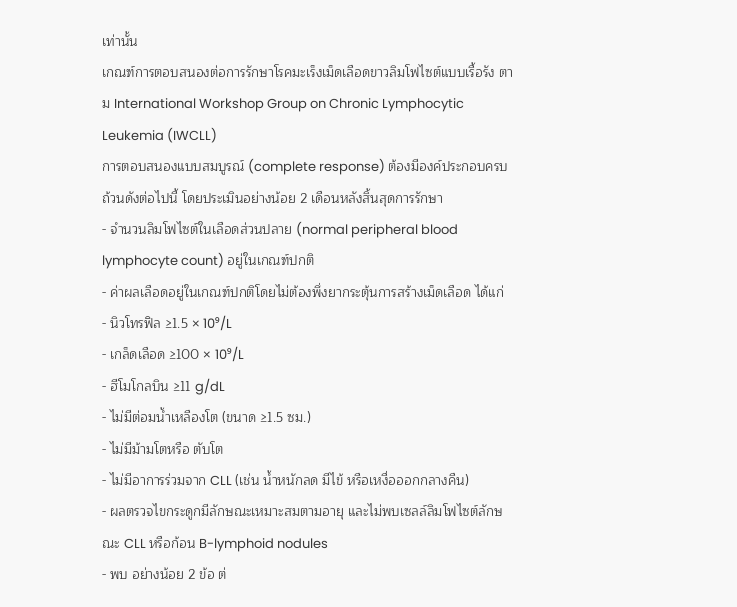เท่านั้น
เกณฑ์การตอบสนองต่อการรักษาโรคมะเร็งเม็ดเลือดขาวลิมโฟไซต์แบบเรื้อรัง ตาม International Workshop Group on Chronic Lymphocytic Leukemia (IWCLL)
การตอบสนองแบบสมบูรณ์ (complete response) ต้องมีองค์ประกอบครบถ้วนดังต่อไปนี้ โดยประเมินอย่างน้อย 2 เดือนหลังสิ้นสุดการรักษา
- จำนวนลิมโฟไซต์ในเลือดส่วนปลาย (normal peripheral blood lymphocyte count) อยู่ในเกณฑ์ปกติ
- ค่าผลเลือดอยู่ในเกณฑ์ปกติโดยไม่ต้องพึ่งยากระตุ้นการสร้างเม็ดเลือด ได้แก่
- นิวโทรฟิล ≥1.5 × 10⁹/L
- เกล็ดเลือด ≥100 × 10⁹/L
- ฮีโมโกลบิน ≥11 g/dL
- ไม่มีต่อมน้ำเหลืองโต (ขนาด ≥1.5 ซม.)
- ไม่มีม้ามโตหรือ ตับโต
- ไม่มีอาการร่วมจาก CLL (เช่น น้ำหนักลด มีไข้ หรือเหงื่อออกกลางคืน)
- ผลตรวจไขกระดูกมีลักษณะเหมาะสมตามอายุ และไม่พบเซลล์ลิมโฟไซต์ลักษณะ CLL หรือก้อน B-lymphoid nodules
- พบ อย่างน้อย 2 ข้อ ต่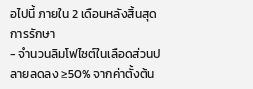อไปนี้ ภายใน 2 เดือนหลังสิ้นสุดการรักษา
- จำนวนลิมโฟไซต์ในเลือดส่วนปลายลดลง ≥50% จากค่าตั้งต้น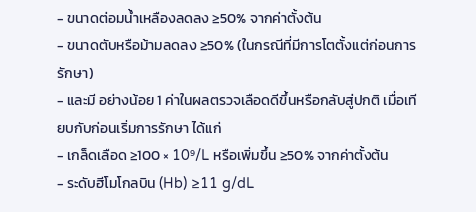- ขนาดต่อมน้ำเหลืองลดลง ≥50% จากค่าตั้งต้น
- ขนาดตับหรือม้ามลดลง ≥50% (ในกรณีที่มีการโตตั้งแต่ก่อนการรักษา)
- และมี อย่างน้อย 1 ค่าในผลตรวจเลือดดีขึ้นหรือกลับสู่ปกติ เมื่อเทียบกับก่อนเริ่มการรักษา ได้แก่
- เกล็ดเลือด ≥100 × 10⁹/L หรือเพิ่มขึ้น ≥50% จากค่าตั้งต้น
- ระดับฮีโมโกลบิน (Hb) ≥11 g/dL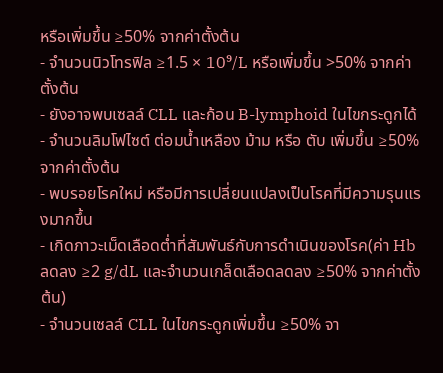หรือเพิ่มขึ้น ≥50% จากค่าตั้งต้น
- จำนวนนิวโทรฟิล ≥1.5 × 10⁹/L หรือเพิ่มขึ้น >50% จากค่าตั้งต้น
- ยังอาจพบเซลล์ CLL และก้อน B-lymphoid ในไขกระดูกได้
- จำนวนลิมโฟไซต์ ต่อมน้ำเหลือง ม้าม หรือ ตับ เพิ่มขึ้น ≥50% จากค่าตั้งต้น
- พบรอยโรคใหม่ หรือมีการเปลี่ยนแปลงเป็นโรคที่มีความรุนแรงมากขึ้น
- เกิดภาวะเม็ดเลือดต่ำที่สัมพันธ์กับการดำเนินของโรค(ค่า Hb ลดลง ≥2 g/dL และจำนวนเกล็ดเลือดลดลง ≥50% จากค่าตั้งต้น)
- จำนวนเซลล์ CLL ในไขกระดูกเพิ่มขึ้น ≥50% จา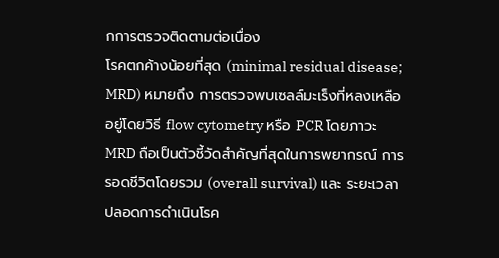กการตรวจติดตามต่อเนื่อง
โรคตกค้างน้อยที่สุด (minimal residual disease; MRD) หมายถึง การตรวจพบเซลล์มะเร็งที่หลงเหลืออยู่โดยวิธี flow cytometry หรือ PCR โดยภาวะ MRD ถือเป็นตัวชี้วัดสำคัญที่สุดในการพยากรณ์ การรอดชีวิตโดยรวม (overall survival) และ ระยะเวลาปลอดการดำเนินโรค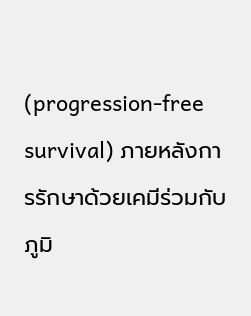(progression-free survival) ภายหลังการรักษาด้วยเคมีร่วมกับภูมิ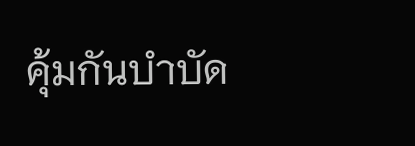คุ้มกันบำบัด